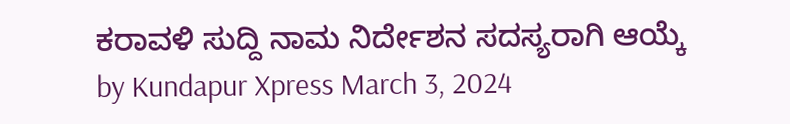ಕರಾವಳಿ ಸುದ್ದಿ ನಾಮ ನಿರ್ದೇಶನ ಸದಸ್ಯರಾಗಿ ಆಯ್ಕೆ by Kundapur Xpress March 3, 2024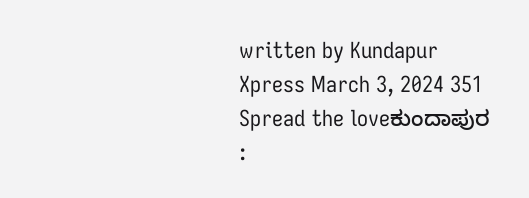written by Kundapur Xpress March 3, 2024 351 Spread the loveಕುಂದಾಪುರ :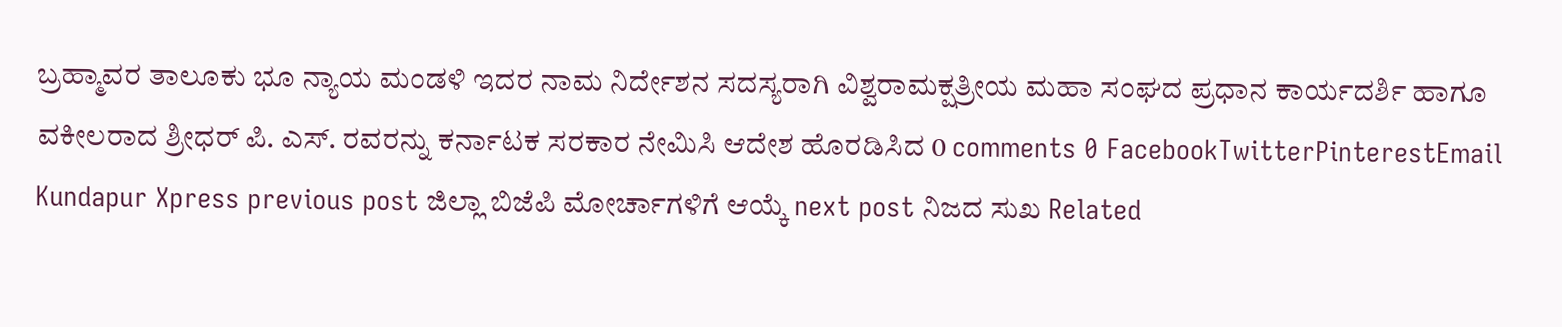ಬ್ರಹ್ಮಾವರ ತಾಲೂಕು ಭೂ ನ್ಯಾಯ ಮಂಡಳಿ ಇದರ ನಾಮ ನಿರ್ದೇಶನ ಸದಸ್ಯರಾಗಿ ವಿಶ್ವರಾಮಕ್ಷತ್ರೀಯ ಮಹಾ ಸಂಘದ ಪ್ರಧಾನ ಕಾರ್ಯದರ್ಶಿ ಹಾಗೂ ವಕೀಲರಾದ ಶ್ರೀಧರ್ ಪಿ. ಎಸ್. ರವರನ್ನು ಕರ್ನಾಟಕ ಸರಕಾರ ನೇಮಿಸಿ ಆದೇಶ ಹೊರಡಿಸಿದ 0 comments 0 FacebookTwitterPinterestEmail Kundapur Xpress previous post ಜಿಲ್ಲಾ ಬಿಜೆಪಿ ಮೋರ್ಚಾಗಳಿಗೆ ಆಯ್ಕೆ next post ನಿಜದ ಸುಖ Related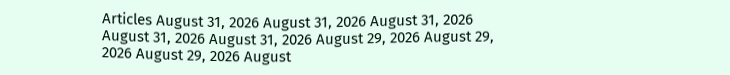Articles August 31, 2026 August 31, 2026 August 31, 2026 August 31, 2026 August 31, 2026 August 29, 2026 August 29, 2026 August 29, 2026 August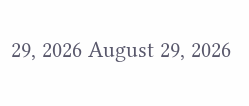29, 2026 August 29, 2026